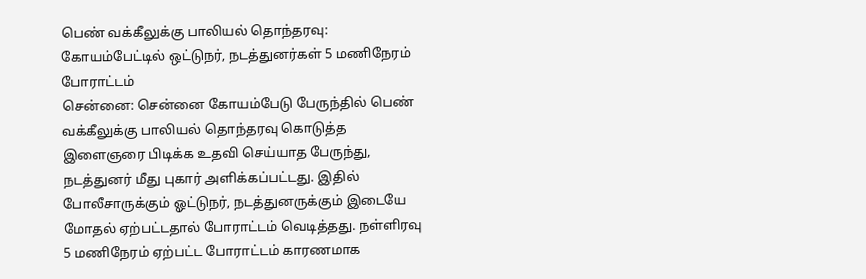பெண் வக்கீலுக்கு பாலியல் தொந்தரவு: கோயம்பேட்டில் ஒட்டுநர், நடத்துனர்கள் 5 மணிநேரம் போராட்டம்
சென்னை: சென்னை கோயம்பேடு பேருந்தில் பெண் வக்கீலுக்கு பாலியல் தொந்தரவு கொடுத்த இளைஞரை பிடிக்க உதவி செய்யாத பேருந்து, நடத்துனர் மீது புகார் அளிக்கப்பட்டது. இதில் போலீசாருக்கும் ஓட்டுநர், நடத்துனருக்கும் இடையே மோதல் ஏற்பட்டதால் போராட்டம் வெடித்தது. நள்ளிரவு 5 மணிநேரம் ஏற்பட்ட போராட்டம் காரணமாக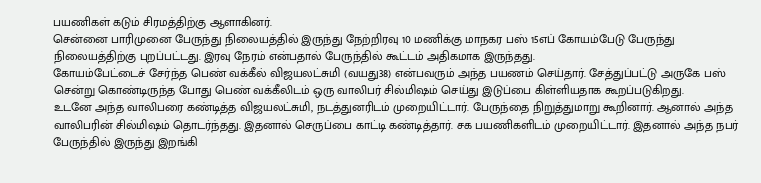பயணிகள் கடும் சிரமத்திற்கு ஆளாகினர்.
சென்னை பாரிமுனை பேருந்து நிலையத்தில் இருந்து நேற்றிரவு 10 மணிக்கு மாநகர பஸ் 15எப் கோயம்பேடு பேருந்து நிலையத்திற்கு புறப்பட்டது. இரவு நேரம் என்பதால் பேருந்தில் கூட்டம் அதிகமாக இருந்தது.
கோயம்பேட்டைச் சேர்ந்த பெண் வக்கீல் விஜயலட்சுமி (வயது38) என்பவரும் அந்த பயணம் செய்தார். சேத்துப்பட்டு அருகே பஸ் சென்று கொண்டிருந்த போது பெண் வக்கீலிடம் ஒரு வாலிபர் சில்மிஷம் செய்து இடுப்பை கிள்ளியதாக கூறப்படுகிறது.
உடனே அந்த வாலிபரை கண்டித்த விஜயலட்சுமி, நடத்துனரிடம் முறையிட்டார். பேருந்தை நிறுத்துமாறு கூறினார். ஆனால் அந்த வாலிபரின் சில்மிஷம் தொடர்ந்தது. இதனால் செருப்பை காட்டி கண்டித்தார். சக பயணிகளிடம் முறையிட்டார். இதனால் அந்த நபர் பேருந்தில் இருந்து இறங்கி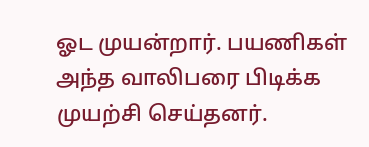ஓட முயன்றார். பயணிகள் அந்த வாலிபரை பிடிக்க முயற்சி செய்தனர்.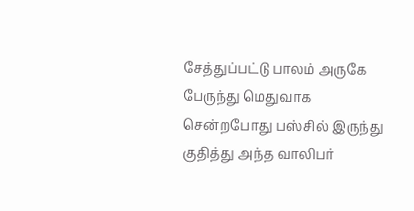சேத்துப்பட்டு பாலம் அருகே பேருந்து மெதுவாக சென்றபோது பஸ்சில் இருந்து குதித்து அந்த வாலிபர்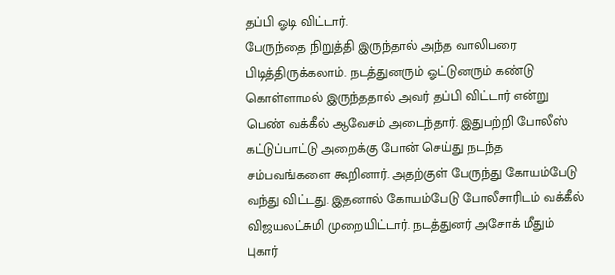தப்பி ஓடி விட்டார்.
பேருந்தை நிறுத்தி இருந்தால் அந்த வாலிபரை பிடித்திருக்கலாம். நடத்துனரும் ஓட்டுனரும் கண்டு கொள்ளாமல் இருந்ததால் அவர் தப்பி விட்டார் என்று பெண் வக்கீல் ஆவேசம் அடைந்தார். இதுபற்றி போலீஸ் கட்டுப்பாட்டு அறைக்கு போன் செய்து நடந்த சம்பவங்களை கூறினார். அதற்குள் பேருந்து கோயம்பேடு வந்து விட்டது. இதனால் கோயம்பேடு போலீசாரிடம் வக்கீல் விஜயலட்சுமி முறையிட்டார். நடத்துனர் அசோக் மீதும் புகார்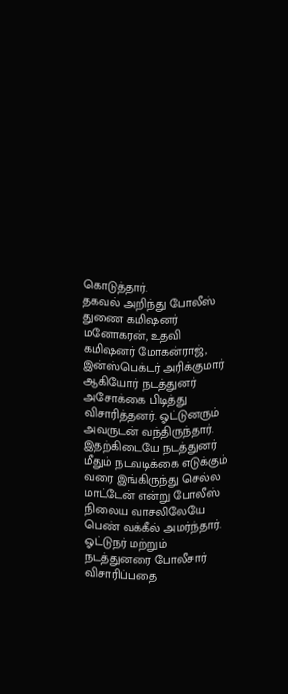கொடுத்தார்.
தகவல் அறிந்து போலீஸ் துணை கமிஷனர் மனோகரன், உதவி கமிஷனர் மோகன்ராஜ், இன்ஸ்பெக்டர் அரிக்குமார் ஆகியோர் நடத்துனர் அசோக்கை பிடித்து விசாரித்தனர். ஓட்டுனரும் அவருடன் வந்திருந்தார்.
இதற்கிடையே நடத்துனர் மீதும் நடவடிக்கை எடுக்கும் வரை இங்கிருந்து செல்ல மாட்டேன் என்று போலீஸ் நிலைய வாசலிலேயே பெண் வக்கீல் அமர்ந்தார்.
ஓட்டுநர் மற்றும் நடத்துனரை போலீசார் விசாரிப்பதை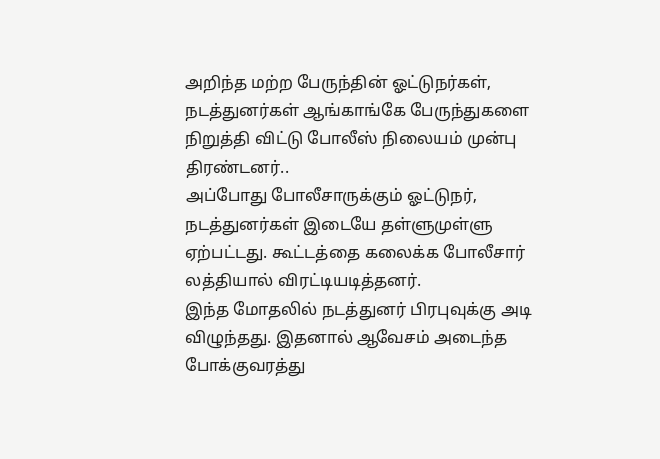அறிந்த மற்ற பேருந்தின் ஓட்டுநர்கள், நடத்துனர்கள் ஆங்காங்கே பேருந்துகளை நிறுத்தி விட்டு போலீஸ் நிலையம் முன்பு திரண்டனர்..
அப்போது போலீசாருக்கும் ஓட்டுநர், நடத்துனர்கள் இடையே தள்ளுமுள்ளு ஏற்பட்டது. கூட்டத்தை கலைக்க போலீசார் லத்தியால் விரட்டியடித்தனர்.
இந்த மோதலில் நடத்துனர் பிரபுவுக்கு அடி விழுந்தது. இதனால் ஆவேசம் அடைந்த போக்குவரத்து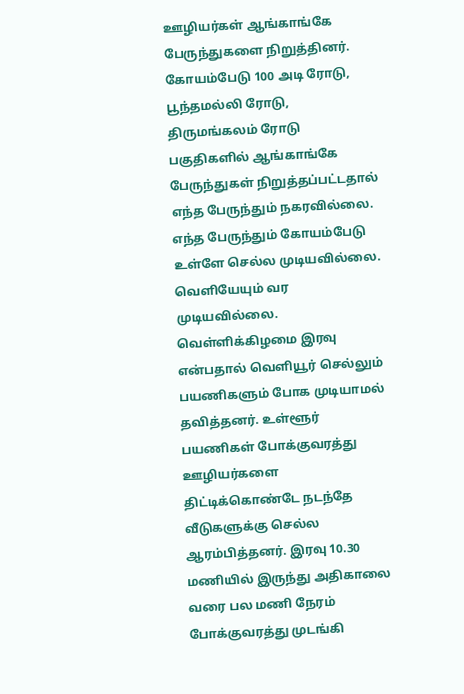ஊழியர்கள் ஆங்காங்கே பேருந்துகளை நிறுத்தினர்.
கோயம்பேடு 100 அடி ரோடு, பூந்தமல்லி ரோடு, திருமங்கலம் ரோடு பகுதிகளில் ஆங்காங்கே பேருந்துகள் நிறுத்தப்பட்டதால் எந்த பேருந்தும் நகரவில்லை. எந்த பேருந்தும் கோயம்பேடு உள்ளே செல்ல முடியவில்லை. வெளியேயும் வர முடியவில்லை.
வெள்ளிக்கிழமை இரவு என்பதால் வெளியூர் செல்லும் பயணிகளும் போக முடியாமல் தவித்தனர். உள்ளூர் பயணிகள் போக்குவரத்து ஊழியர்களை திட்டிக்கொண்டே நடந்தே வீடுகளுக்கு செல்ல ஆரம்பித்தனர். இரவு 10.30 மணியில் இருந்து அதிகாலை வரை பல மணி நேரம் போக்குவரத்து முடங்கி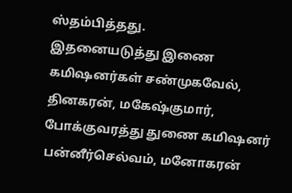ஸ்தம்பித்தது.
இதனையடுத்து இணை கமிஷனர்கள் சண்முகவேல், தினகரன், மகேஷ்குமார், போக்குவரத்து துணை கமிஷனர் பன்னீர்செல்வம், மனோகரன்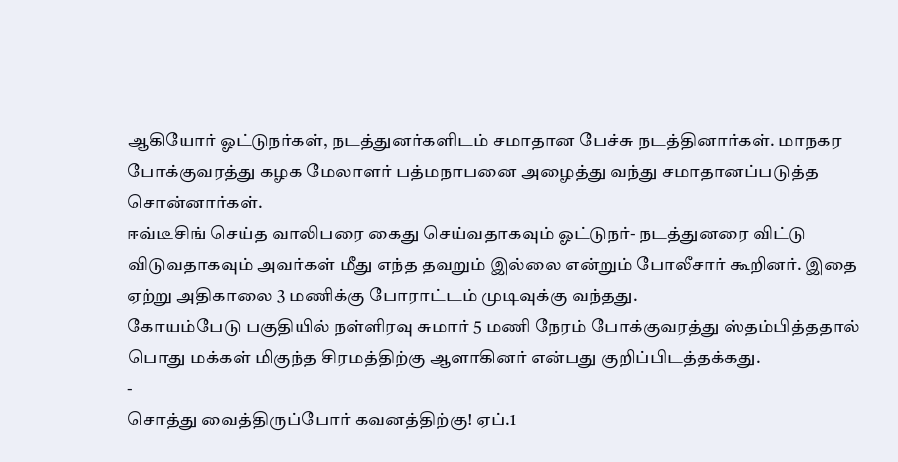ஆகியோர் ஓட்டுநர்கள், நடத்துனர்களிடம் சமாதான பேச்சு நடத்தினார்கள். மாநகர போக்குவரத்து கழக மேலாளர் பத்மநாபனை அழைத்து வந்து சமாதானப்படுத்த சொன்னார்கள்.
ஈவ்டீசிங் செய்த வாலிபரை கைது செய்வதாகவும் ஓட்டுநர்- நடத்துனரை விட்டு விடுவதாகவும் அவர்கள் மீது எந்த தவறும் இல்லை என்றும் போலீசார் கூறினர். இதை ஏற்று அதிகாலை 3 மணிக்கு போராட்டம் முடிவுக்கு வந்தது.
கோயம்பேடு பகுதியில் நள்ளிரவு சுமார் 5 மணி நேரம் போக்குவரத்து ஸ்தம்பித்ததால் பொது மக்கள் மிகுந்த சிரமத்திற்கு ஆளாகினர் என்பது குறிப்பிடத்தக்கது.
-
சொத்து வைத்திருப்போர் கவனத்திற்கு! ஏப்.1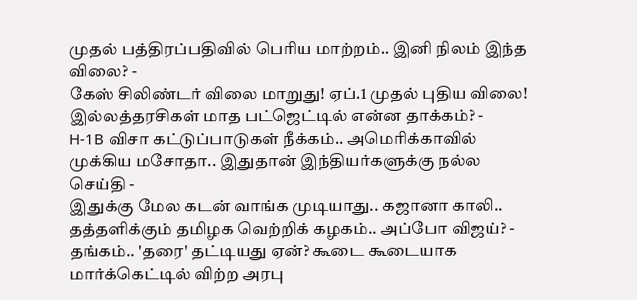முதல் பத்திரப்பதிவில் பெரிய மாற்றம்.. இனி நிலம் இந்த விலை? -
கேஸ் சிலிண்டர் விலை மாறுது! ஏப்.1 முதல் புதிய விலை! இல்லத்தரசிகள் மாத பட்ஜெட்டில் என்ன தாக்கம்? -
H-1B விசா கட்டுப்பாடுகள் நீக்கம்.. அமெரிக்காவில் முக்கிய மசோதா.. இதுதான் இந்தியர்களுக்கு நல்ல செய்தி -
இதுக்கு மேல கடன் வாங்க முடியாது.. கஜானா காலி.. தத்தளிக்கும் தமிழக வெற்றிக் கழகம்.. அப்போ விஜய்? -
தங்கம்.. 'தரை' தட்டியது ஏன்? கூடை கூடையாக மார்க்கெட்டில் விற்ற அரபு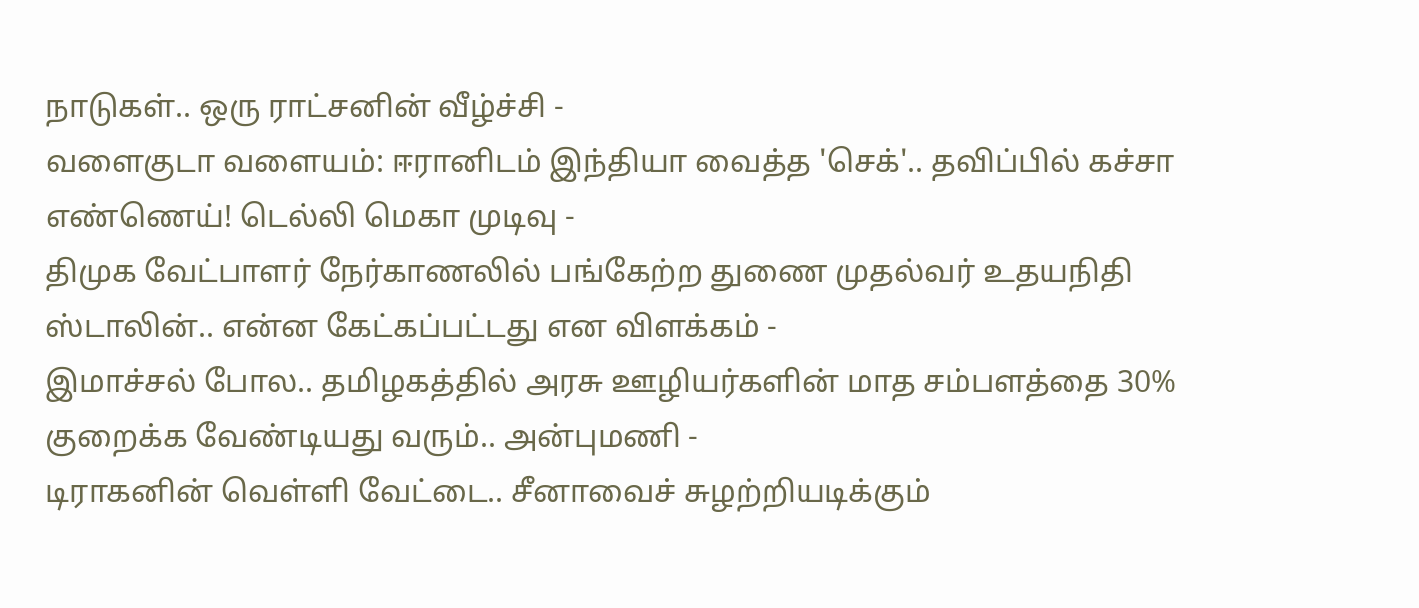நாடுகள்.. ஒரு ராட்சனின் வீழ்ச்சி -
வளைகுடா வளையம்: ஈரானிடம் இந்தியா வைத்த 'செக்'.. தவிப்பில் கச்சா எண்ணெய்! டெல்லி மெகா முடிவு -
திமுக வேட்பாளர் நேர்காணலில் பங்கேற்ற துணை முதல்வர் உதயநிதி ஸ்டாலின்.. என்ன கேட்கப்பட்டது என விளக்கம் -
இமாச்சல் போல.. தமிழகத்தில் அரசு ஊழியர்களின் மாத சம்பளத்தை 30% குறைக்க வேண்டியது வரும்.. அன்புமணி -
டிராகனின் வெள்ளி வேட்டை.. சீனாவைச் சுழற்றியடிக்கும்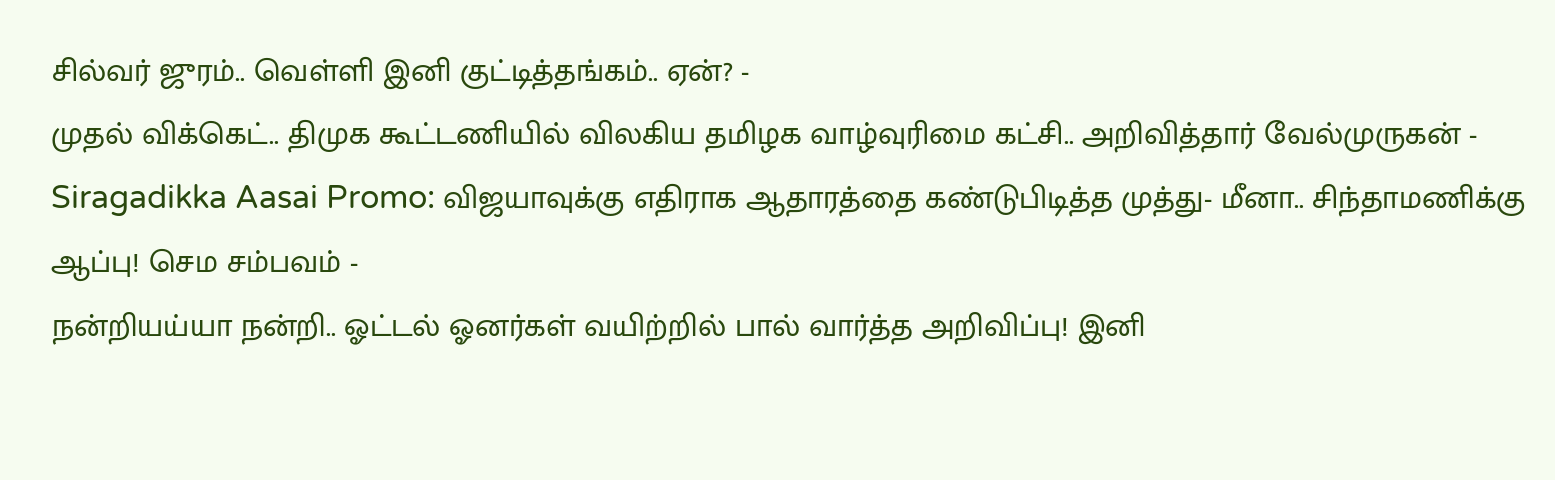சில்வர் ஜுரம்.. வெள்ளி இனி குட்டித்தங்கம்.. ஏன்? -
முதல் விக்கெட்.. திமுக கூட்டணியில் விலகிய தமிழக வாழ்வுரிமை கட்சி.. அறிவித்தார் வேல்முருகன் -
Siragadikka Aasai Promo: விஜயாவுக்கு எதிராக ஆதாரத்தை கண்டுபிடித்த முத்து- மீனா.. சிந்தாமணிக்கு ஆப்பு! செம சம்பவம் -
நன்றியய்யா நன்றி.. ஓட்டல் ஓனர்கள் வயிற்றில் பால் வார்த்த அறிவிப்பு! இனி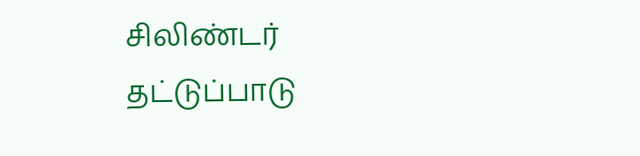சிலிண்டர் தட்டுப்பாடு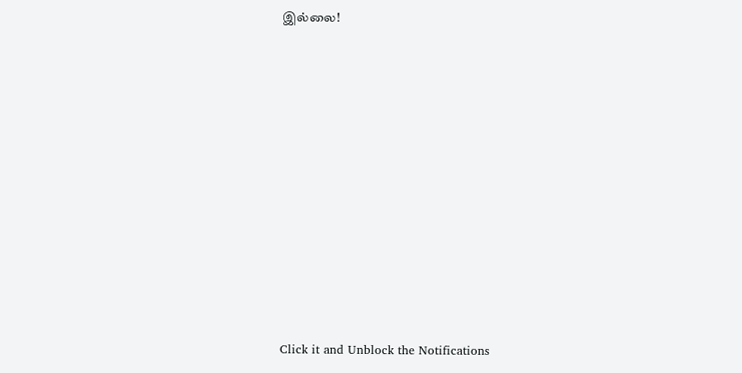இல்லை!












Click it and Unblock the Notifications